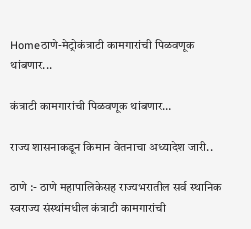Homeठाणे-मेट्रोकंत्राटी कामगारांची पिळवणूक थांबणार...

कंत्राटी कामगारांची पिळवणूक थांबणार…

राज्य शासनाकडून किमान वेतनाचा अध्यादेश जारी..

ठाणे :- ठाणे महापालिकेसह राज्यभरातील सर्व स्थानिक स्वराज्य संस्थांमधील कंत्राटी कामगारांची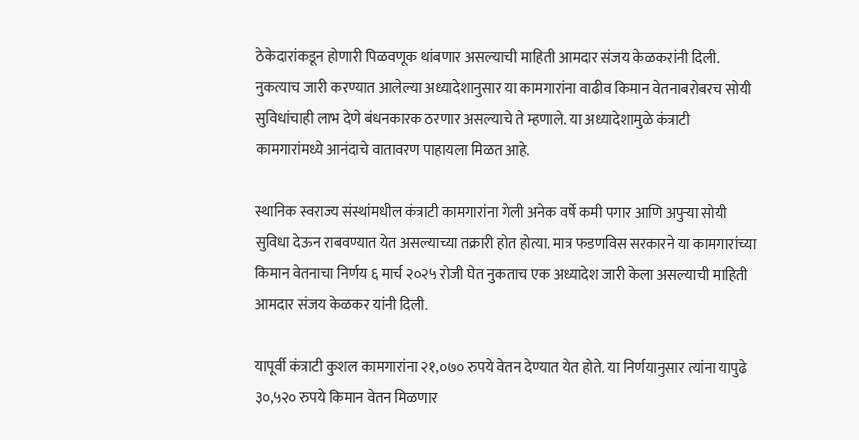ठेकेदारांकडून होणारी पिळवणूक थांबणार असल्याची माहिती आमदार संजय केळकरांनी दिली. नुकत्याच जारी करण्यात आलेल्या अध्यादेशानुसार या कामगारांना वाढीव किमान वेतनाबरोबरच सोयी सुविधांचाही लाभ देणे बंधनकारक ठरणार असल्याचे ते म्हणाले. या अध्यादेशामुळे कंत्राटी कामगारांमध्ये आनंदाचे वातावरण पाहायला मिळत आहे.

स्थानिक स्वराज्य संस्थांमधील कंत्राटी कामगारांना गेली अनेक वर्षे कमी पगार आणि अपुऱ्या सोयी सुविधा देऊन राबवण्यात येत असल्याच्या तक्रारी होत होत्या. मात्र फडणविस सरकारने या कामगारांच्या किमान वेतनाचा निर्णय ६ मार्च २०२५ रोजी घेत नुकताच एक अध्यादेश जारी केला असल्याची माहिती आमदार संजय केळकर यांनी दिली.

यापूर्वी कंत्राटी कुशल कामगारांना २१,०७० रुपये वेतन देण्यात येत होते. या निर्णयानुसार त्यांना यापुढे ३०,५२० रुपये किमान वेतन मिळणार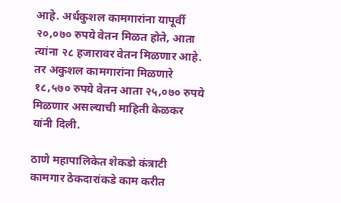आहे. अर्धकुशल कामगारांना यापूर्वी २०,०७० रुपये वेतन मिळत होते, आता त्यांना २८ हजारावर वेतन मिळणार आहे. तर अकुशल कामगारांना मिळणारे १८,५७० रुपये वेतन आता २५,०७० रुपये मिळणार असल्याची माहिती केळकर यांनी दिली.

ठाणे महापालिकेत शेकडो कंत्राटी कामगार ठेकदारांकडे काम करीत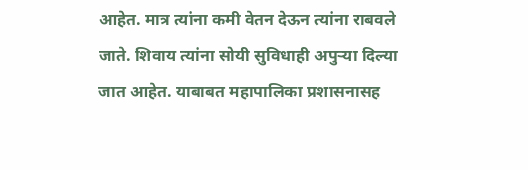आहेत. मात्र त्यांना कमी वेतन देऊन त्यांना राबवले जाते. शिवाय त्यांना सोयी सुविधाही अपुऱ्या दिल्या जात आहेत. याबाबत महापालिका प्रशासनासह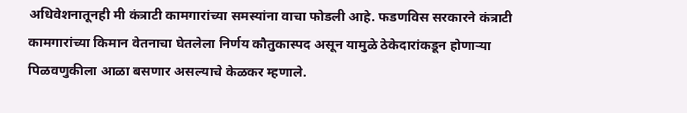अधिवेशनातूनही मी कंत्राटी कामगारांच्या समस्यांना वाचा फोडली आहे. फडणविस सरकारने कंत्राटी कामगारांच्या किमान वेतनाचा घेतलेला निर्णय कौतुकास्पद असून यामुळे ठेकेदारांकडून होणाऱ्या पिळवणुकीला आळा बसणार असल्याचे केळकर म्हणाले.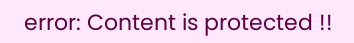error: Content is protected !!